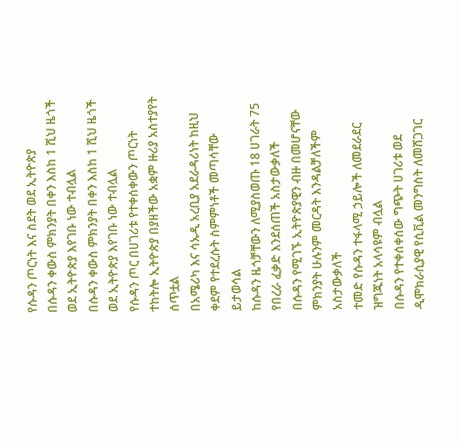የሱዳን ጦርነት እና ስደት ወደ ኢትዮጵያ
በሱዳን ቀውስ ምክንያት በቀን እስከ 1 ሺህ ዜጎች ወደ ኢትዮጵያ እየገቡ ነው ተብሏል
በሱዳን ቀውስ ምክንያት በቀን እስከ 1 ሺህ ዜጎች ወደ ኢትዮጵያ እየገቡ ነው ተብሏል
የሱዳን ጦር በሀገሪቱ የተቀሰቀውን ጦርነት ተከትሎ ኢትዮጵያ በያዘችው አቋም ዙሪያ አስተያየት ሰጥቷል
በአሜሪካ እና ሳኡዲ አረቢያ አደራዳሪነት ከዚህ ቀደም የተደረሱት ስምምነቶች መጣሳቸው ይታወሳል
ከሱዳን ዜጎቻቸውን ለሚያስወጡ 18 ሀገራት 75 የበረራ ፈቃድ እንደሰጠች አስታውቃለች
በሱዳን የሚገኙ ኢትዮጵያዊን ብዙ በመሆናቸው ምክንያት ሁሉንም መርዳት እንዳልቻለችም አስታውቃለች
ተመድ የሱዳን ተፋላሚ ኃይሎች ለመደራደር ዝግጁነት አላሳዩም ብሏል
በሱዳን የተቀሰቀሰው ግጭት ሀገሪቱ ወደ ዲሞክራሲያዊ የሲቪል መንግስት ለመሸጋገር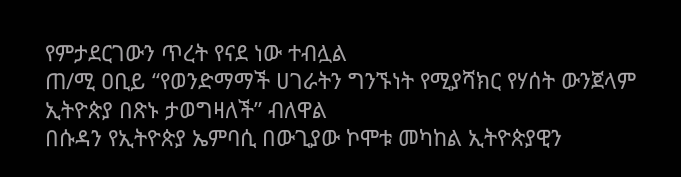የምታደርገውን ጥረት የናደ ነው ተብሏል
ጠ/ሚ ዐቢይ “የወንድማማች ሀገራትን ግንኙነት የሚያሻክር የሃሰት ውንጀላም ኢትዮጵያ በጽኑ ታወግዛለች” ብለዋል
በሱዳን የኢትዮጵያ ኤምባሲ በውጊያው ኮሞቱ መካከል ኢትዮጵያዊን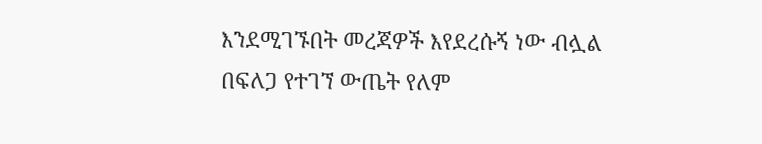እንደሚገኙበት መረጃዎች እየደረሱኝ ነው ብሏል
በፍለጋ የተገኘ ውጤት የለም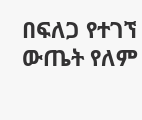በፍለጋ የተገኘ ውጤት የለም